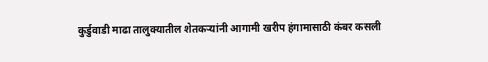कुर्डुवाडी माढा तालुक्यातील शेतकऱ्यांनी आगामी खरीप हंगामासाठी कंबर कसली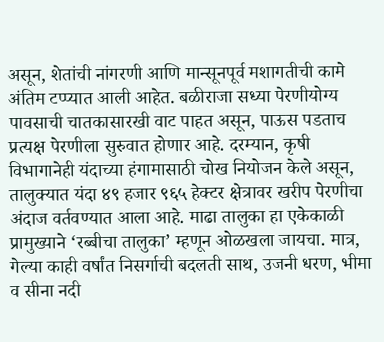असून, शेतांची नांगरणी आणि मान्सूनपूर्व मशागतीची कामे अंतिम टप्प्यात आली आहेत. बळीराजा सध्या पेरणीयोग्य पावसाची चातकासारखी वाट पाहत असून, पाऊस पडताच प्रत्यक्ष पेरणीला सुरुवात होणार आहे. दरम्यान, कृषी विभागानेही यंदाच्या हंगामासाठी चोख नियोजन केले असून, तालुक्यात यंदा ४९ हजार ९६५ हेक्टर क्षेत्रावर खरीप पेरणीचा अंदाज वर्तवण्यात आला आहे. माढा तालुका हा एकेकाळी प्रामुख्याने ‘रब्बीचा तालुका’ म्हणून ओळखला जायचा. मात्र, गेल्या काही वर्षांत निसर्गाची बदलती साथ, उजनी धरण, भीमा व सीना नदी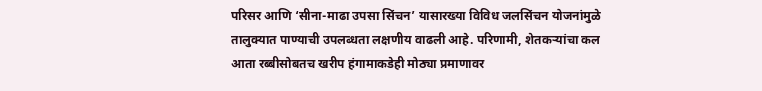परिसर आणि ‘सीना-माढा उपसा सिंचन’ यासारख्या विविध जलसिंचन योजनांमुळे तालुक्यात पाण्याची उपलब्धता लक्षणीय वाढली आहे. परिणामी, शेतकऱ्यांचा कल आता रब्बीसोबतच खरीप हंगामाकडेही मोठ्या प्रमाणावर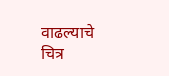वाढल्याचे चित्र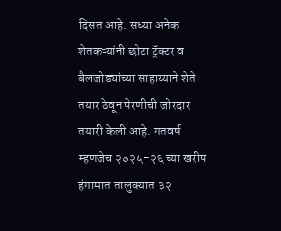दिसत आहे. सध्या अनेक शेतकऱ्यांनी छोटा ट्रॅक्टर व बैलजोड्यांच्या साहाय्याने शेते तयार ठेवून पेरणीची जोरदार तयारी केली आहे. गतवर्ष म्हणजेच २०२५-२६ च्या खरीप हंगामात तालुक्यात ३२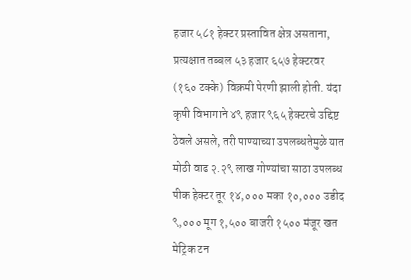हजार ५८१ हेक्टर प्रस्तावित क्षेत्र असताना, प्रत्यक्षात तब्बल ५३ हजार ६५७ हेक्टरवर (१६० टक्के) विक्रमी पेरणी झाली होती. यंदा कृषी विभागाने ४९ हजार ९६५ हेक्टरचे उद्दिष्ट ठेवले असले, तरी पाण्याच्या उपलब्धतेमुळे यात मोठी वाढ २.२९ लाख गोण्यांचा साठा उपलब्ध पीक हेक्टर तूर १४,००० मका १०,००० उडीद ९,००० मूग १,५०० बाजरी १५०० मंजूर खत मेट्रिक टन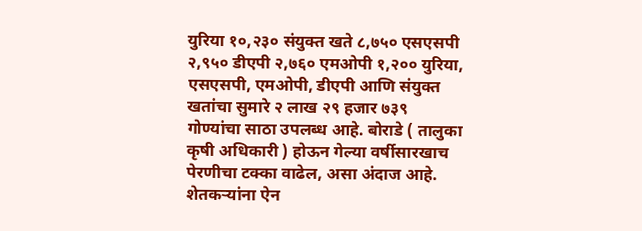युरिया १०,२३० संयुक्त खते ८,७५० एसएसपी २,९५० डीएपी २,७६० एमओपी १,२०० युरिया, एसएसपी, एमओपी, डीएपी आणि संयुक्त खतांचा सुमारे २ लाख २९ हजार ७३९ गोण्यांचा साठा उपलब्ध आहे. बोराडे ( तालुका कृषी अधिकारी ) होऊन गेल्या वर्षीसारखाच पेरणीचा टक्का वाढेल, असा अंदाज आहे. शेतकऱ्यांना ऐन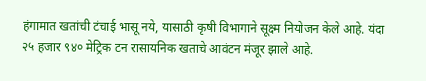हंगामात खतांची टंचाई भासू नये, यासाठी कृषी विभागाने सूक्ष्म नियोजन केले आहे. यंदा २५ हजार ९४० मेट्रिक टन रासायनिक खताचे आवंटन मंजूर झाले आहे.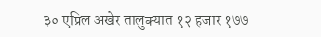३० एप्रिल अखेर तालुक्यात १२ हजार १७७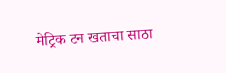मेट्रिक टन खताचा साठा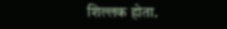शिल्लक होता.